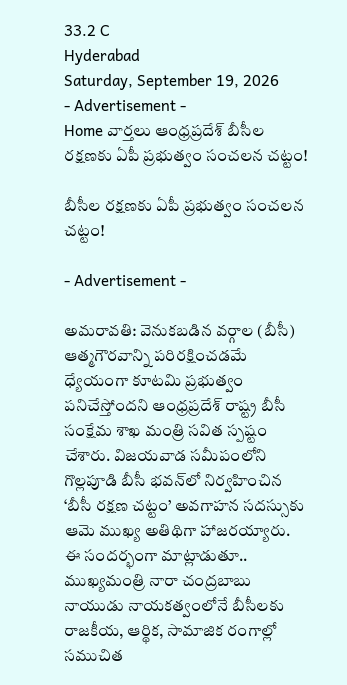33.2 C
Hyderabad
Saturday, September 19, 2026
- Advertisement -
Home వార్తలు ఆంధ్రప్రదేశ్ బీసీల రక్షణకు ఏపీ ప్ర‌భుత్వం సంచలన చట్టం!

బీసీల రక్షణకు ఏపీ ప్ర‌భుత్వం సంచలన చట్టం!

- Advertisement -

అమ‌రావ‌తి: వెనుకబడిన వర్గాల (బీసీ) ఆత్మగౌరవాన్ని పరిరక్షించడమే ధ్యేయంగా కూటమి ప్రభుత్వం పనిచేస్తోందని ఆంధ్రప్రదేశ్ రాష్ట్ర బీసీ సంక్షేమ శాఖ మంత్రి సవిత స్పష్టం చేశారు. విజయవాడ సమీపంలోని గొల్లపూడి బీసీ భవన్‌లో నిర్వహించిన ‘బీసీ రక్షణ చట్టం’ అవగాహన సదస్సుకు ఆమె ముఖ్య అతిథిగా హాజరయ్యారు. ఈ సందర్భంగా మాట్లాడుతూ.. ముఖ్యమంత్రి నారా చంద్రబాబు నాయుడు నాయకత్వంలోనే బీసీలకు రాజకీయ, ఆర్థిక, సామాజిక రంగాల్లో సముచిత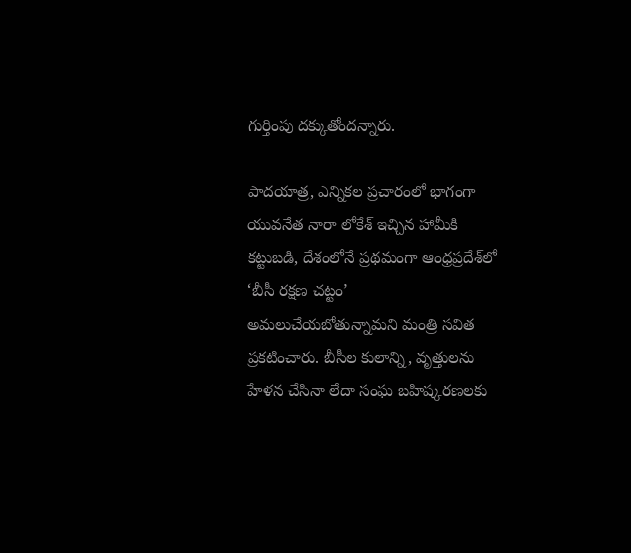గుర్తింపు దక్కుతోందన్నారు.

పాదయాత్ర, ఎన్నికల ప్రచారంలో భాగంగా యువనేత నారా లోకేశ్ ఇచ్చిన హామీకి కట్టుబడి, దేశంలోనే ప్రథమంగా ఆంధ్రప్రదేశ్‌లో ‘బీసీ రక్షణ చట్టం’ అమలుచేయబోతున్నామని మంత్రి సవిత ప్రకటించారు. బీసీల కులాన్ని, వృత్తులను హేళన చేసినా లేదా సంఘ బహిష్కరణలకు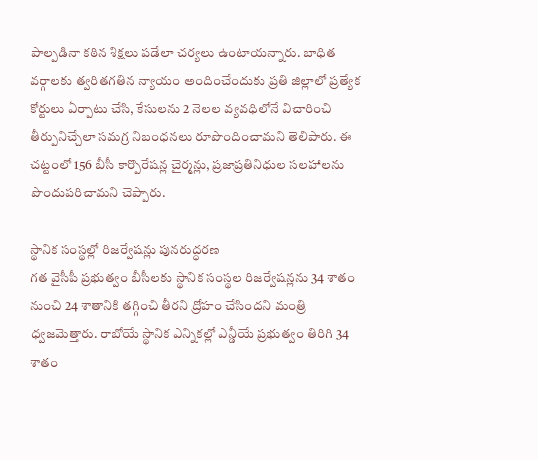పాల్పడినా కఠిన శిక్షలు పడేలా చర్యలు ఉంటాయన్నారు. బాధిత వర్గాలకు త్వరితగతిన న్యాయం అందించేందుకు ప్రతి జిల్లాలో ప్రత్యేక కోర్టులు ఏర్పాటు చేసి, కేసులను 2 నెలల వ్యవధిలోనే విచారించి తీర్పునిచ్చేలా సమగ్ర నిబంధనలు రూపొందించామని తెలిపారు. ఈ చట్టంలో 156 బీసీ కార్పొరేషన్ల చైర్మన్లు, ప్రజాప్రతినిధుల సలహాలను పొందుపరిచామని చెప్పారు.

స్థానిక సంస్థల్లో రిజర్వేషన్లు పునరుద్ధరణ
గత వైసీపీ ప్రభుత్వం బీసీలకు స్థానిక సంస్థల రిజర్వేషన్లను 34 శాతం నుంచి 24 శాతానికి తగ్గించి తీరని ద్రోహం చేసిందని మంత్రి ధ్వజమెత్తారు. రాబోయే స్థానిక ఎన్నికల్లో ఎన్డీయే ప్రభుత్వం తిరిగి 34 శాతం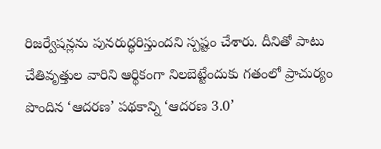రిజర్వేషన్లను పునరుద్ధరిస్తుందని స్పష్టం చేశారు. దీనితో పాటు చేతివృత్తుల వారిని ఆర్థికంగా నిలబెట్టేందుకు గతంలో ప్రాచుర్యం పొందిన ‘ఆదరణ’ పథకాన్ని ‘ఆదరణ 3.0’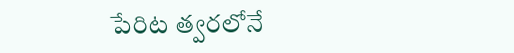పేరిట త్వరలోనే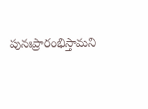పునఃప్రారంభిస్తామని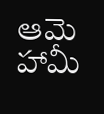ఆమె హామీ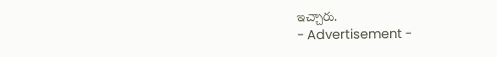ఇచ్చారు.
- Advertisement -